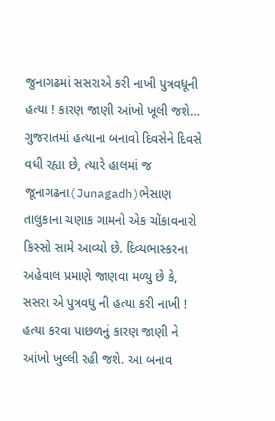જુનાગઢમાં સસરાએ કરી નાખી પુત્રવધૂની હત્યા ! કારણ જાણી આંખો ખૂલી જશે…
ગુજરાતમાં હત્યાના બનાવો દિવસેને દિવસે વધી રહ્યા છે, ત્યારે હાલમાં જ જૂનાગઢના(Junagadh)ભેસાણ તાલુકાના ચણાક ગામનો એક ચોંકાવનારો કિસ્સો સામે આવ્યો છે. દિવ્યભાસ્કરના અહેવાલ પ્રમાણે જાણવા મળ્યુ છે કે, સસરા એ પુત્રવધુ ની હત્યા કરી નાખી ! હત્યા કરવા પાછળનું કારણ જાણી ને આંખો ખુલ્લી રહી જશે. આ બનાવ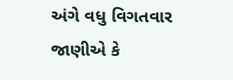અંગે વધુ વિગતવાર જાણીએ કે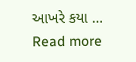આખરે કયા … Read more